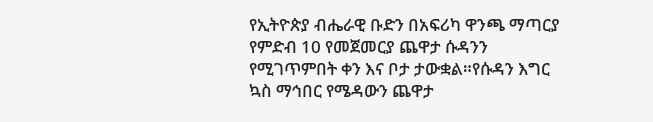የኢትዮጵያ ብሔራዊ ቡድን በአፍሪካ ዋንጫ ማጣርያ የምድብ 10 የመጀመርያ ጨዋታ ሱዳንን የሚገጥምበት ቀን እና ቦታ ታውቋል።የሱዳን እግር ኳስ ማኅበር የሜዳውን ጨዋታ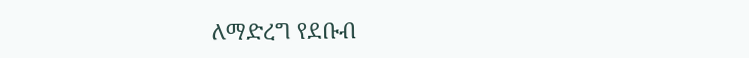ለማድረግ የደቡብ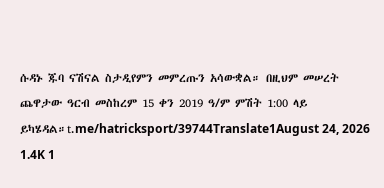ሱዳኑ ጁባ ናሽናል ስታዲየምን መምረጡን አሳውቋል። በዚህም መሠረት ጨዋታው ዓርብ መስከረም 15 ቀን 2019 ዓ/ም ምሽት 1:00 ላይ ይካሄዳል።t.me/hatricksport/39744Translate1August 24, 2026 1.4K 1